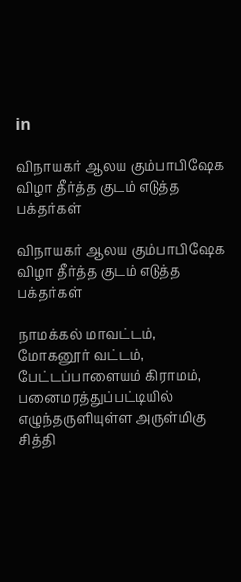in

விநாயகர் ஆலய கும்பாபிஷேக விழா தீர்த்த குடம் எடுத்த பக்தர்கள்

விநாயகர் ஆலய கும்பாபிஷேக விழா தீர்த்த குடம் எடுத்த பக்தர்கள்

நாமக்கல் மாவட்டம், மோகனூர் வட்டம், பேட்டப்பாளையம் கிராமம், பனைமரத்துப்பட்டியில் எழுந்தருளியுள்ள அருள்மிகு சித்தி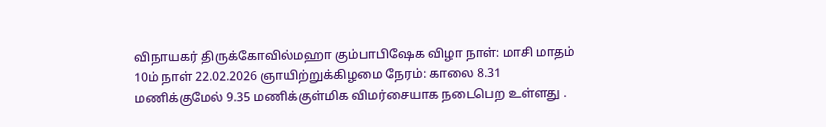விநாயகர் திருக்கோவில்மஹா கும்பாபிஷேக விழா நாள்: மாசி மாதம் 10ம் நாள் 22.02.2026 ஞாயிற்றுக்கிழமை நேரம்: காலை 8.31 மணிக்குமேல் 9.35 மணிக்குள்மிக விமர்சையாக நடைபெற உள்ளது .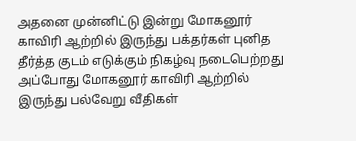அதனை முன்னிட்டு இன்று மோகனூர் காவிரி ஆற்றில் இருந்து பக்தர்கள் புனித தீர்த்த குடம் எடுக்கும் நிகழ்வு நடைபெற்றது அப்போது மோகனூர் காவிரி ஆற்றில் இருந்து பல்வேறு வீதிகள்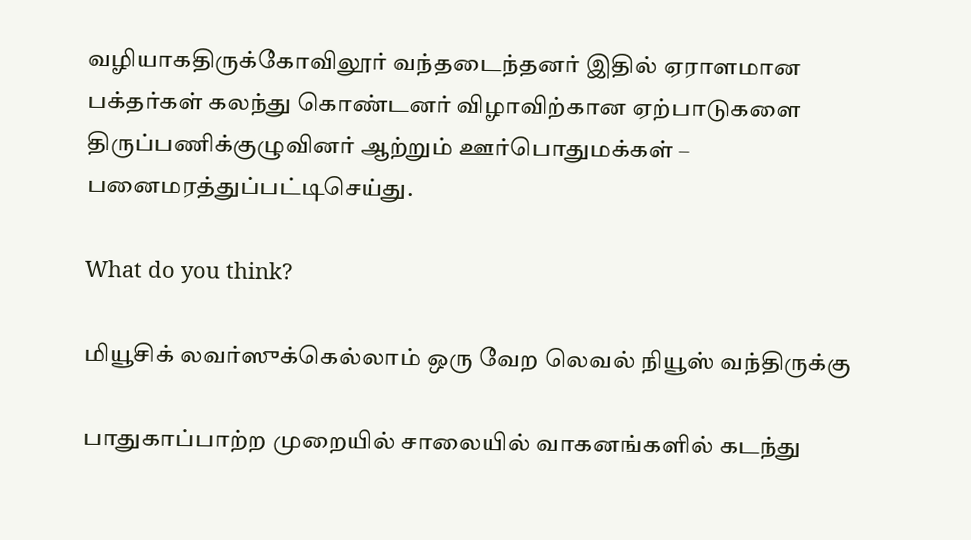வழியாகதிருக்கோவிலூர் வந்தடைந்தனர் இதில் ஏராளமான பக்தர்கள் கலந்து கொண்டனர் விழாவிற்கான ஏற்பாடுகளை
திருப்பணிக்குழுவினர் ஆற்றும் ஊர்பொதுமக்கள் – பனைமரத்துப்பட்டிசெய்து.

What do you think?

மியூசிக் லவர்ஸுக்கெல்லாம் ஒரு வேற லெவல் நியூஸ் வந்திருக்கு

பாதுகாப்பாற்ற முறையில் சாலையில் வாகனங்களில் கடந்து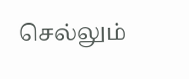செல்லும்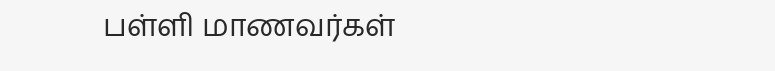பள்ளி மாணவர்கள்